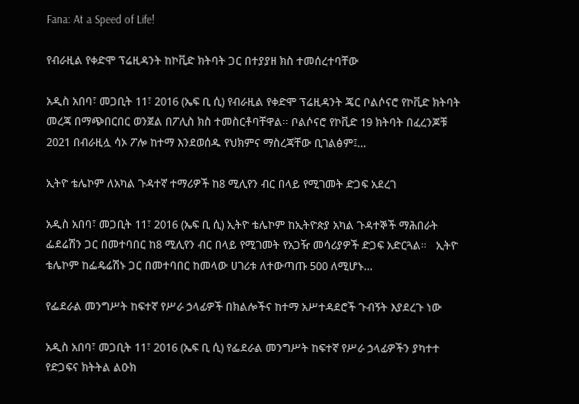Fana: At a Speed of Life!

የብራዚል የቀድሞ ፕሬዚዳንት ከኮቪድ ክትባት ጋር በተያያዘ ክስ ተመሰረተባቸው

አዲስ አበባ፣ መጋቢት 11፣ 2016 (ኤፍ ቢ ሲ) የብራዚል የቀድሞ ፕሬዚዳንት ጄር ቦልሶናሮ የኮቪድ ክትባት መረጃ በማጭበርበር ወንጀል በፖሊስ ክስ ተመስርቶባቸዋል፡፡ ቦልሶናሮ የኮቪድ 19 ክትባት በፈረንጆቹ 2021 በብራዚሏ ሳኦ ፖሎ ከተማ እንደወሰዱ የህክምና ማስረጃቸው ቢገልፅም፤…

ኢትዮ ቴሌኮም ለአካል ጉዳተኛ ተማሪዎች ከ8 ሚሊየን ብር በላይ የሚገመት ድጋፍ አደረገ

አዲስ አበባ፣ መጋቢት 11፣ 2016 (ኤፍ ቢ ሲ) ኢትዮ ቴሌኮም ከኢትዮጵያ አካል ጉዳተኞች ማሕበራት ፌደሬሽን ጋር በመተባበር ከ8 ሚሊየን ብር በላይ የሚገመት የአጋዥ መሳሪያዎች ድጋፍ አድርጓል።   ኢትዮ ቴሌኮም ከፌዴሬሽኑ ጋር በመተባበር ከመላው ሀገሪቱ ለተውጣጡ 500 ለሚሆኑ…

የፌደራል መንግሥት ከፍተኛ የሥራ ኃላፊዎች በክልሎችና ከተማ አሥተዳደሮች ጉብኝት እያደረጉ ነው

አዲስ አበባ፣ መጋቢት 11፣ 2016 (ኤፍ ቢ ሲ) የፌደራል መንግሥት ከፍተኛ የሥራ ኃላፊዎችን ያካተተ የድጋፍና ክትትል ልዑክ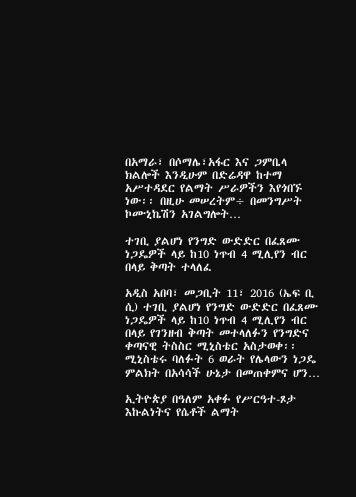በአማራ፣ በሶማሌ፣አፋር እና ጋምቤላ ክልሎች እንዲሁም በድሬዳዋ ከተማ አሥተዳደር የልማት ሥራዎችን እየጎበኙ ነው፡፡ በዚሁ መሠረትም÷ በመንግሥት ኮሙኒኬሽን አገልግሎት…

ተገቢ ያልሆነ የንግድ ውድድር በፈጸሙ ነጋዴዎች ላይ ከ10 ነጥብ 4 ሚሊየን ብር በላይ ቅጣት ተላለፈ

አዲስ አበባ፣ መጋቢት 11፣ 2016 (ኤፍ ቢ ሲ) ተገቢ ያልሆነ የንግድ ውድድር በፈጸሙ ነጋዴዎች ላይ ከ10 ነጥብ 4 ሚሊየን ብር በላይ የገንዘብ ቅጣት መተላለፉን የንግድና ቀጣናዊ ትስስር ሚኒስቴር አስታወቀ፡፡ ሚኒስቴሩ ባለፉት 6 ወራት የሌላውን ነጋዴ ምልክት በአሳሳች ሁኔታ በመጠቀምና ሆን…

ኢትዮጵያ በዓለም አቀፉ የሥርዓተ-ጾታ እኩልነትና የሴቶች ልማት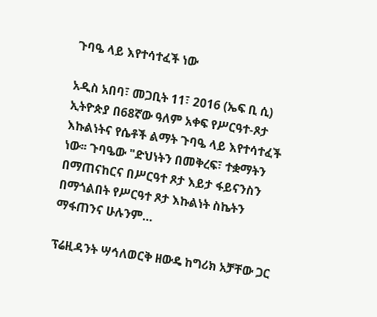ጉባዔ ላይ እየተሳተፈች ነው

አዲስ አበባ፣ መጋቢት 11፣ 2016 (ኤፍ ቢ ሲ) ኢትዮጵያ በ68ኛው ዓለም አቀፍ የሥርዓተ-ጾታ እኩልነትና የሴቶች ልማት ጉባዔ ላይ እየተሳተፈች ነው፡፡ ጉባዔው "ድህነትን በመቅረፍ፣ ተቋማትን በማጠናከርና በሥርዓተ ጾታ እይታ ፋይናንስን በማጎልበት የሥርዓተ ጾታ እኩልነት ስኬትን ማፋጠንና ሁሉንም…

ፕሬዚዳንት ሣኅለወርቅ ዘውዴ ከግሪክ አቻቸው ጋር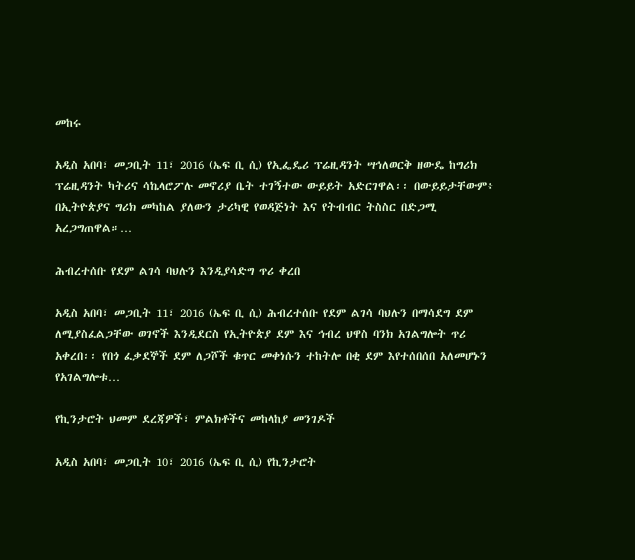መከሩ

አዲስ አበባ፣ መጋቢት 11፣ 2016 (ኤፍ ቢ ሲ) የኢፌዴሪ ፕሬዚዳንት ሣኅለወርቅ ዘውዴ ከግሪክ ፕሬዚዳንት ካትሪና ሳኬላሮፖሉ መኖሪያ ቤት ተገኝተው ውይይት አድርገዋል፡፡ በውይይታቸውም፥ በኢትዮጵያና ግሪክ መካከል ያለውን ታሪካዊ የወዳጅነት እና የትብብር ትስስር በድጋሚ አረጋግጠዋል።…

ሕብረተሰቡ የደም ልገሳ ባህሉን እንዲያሳድግ ጥሪ ቀረበ

አዲስ አበባ፣ መጋቢት 11፣ 2016 (ኤፍ ቢ ሲ) ሕብረተሰቡ የደም ልገሳ ባህሉን በማሳደግ ደም ለሚያስፈልጋቸው ወገኖች እንዲደርስ የኢትዮጵያ ደም እና ኅብረ ህዋስ ባንክ አገልግሎት ጥሪ አቀረበ፡፡ የበጎ ፈቃደኞች ደም ለጋሾች ቁጥር መቀነሱን ተከትሎ በቂ ደም እየተሰበሰበ አለመሆኑን የአገልግሎቱ…

የኪንታሮት ህመም ደረጃዎች፣ ምልክቶችና መከላከያ መንገዶች

አዲስ አበባ፣ መጋቢት 10፣ 2016 (ኤፍ ቢ ሲ) የኪንታሮት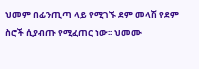ህመም በፊንጢጣ ላይ የሚገኙ ደም መላሽ የደም ስሮች ሲያብጡ የሚፈጠር ነው፡፡ ህመሙ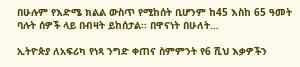በሁሉም የእድሜ ክልል ውስጥ የሚከሰት ቢሆንም ከ45 እስከ 65 ዓመት ባሉት ሰዎች ላይ በብዛት ይከሰታል፡፡ በዋናነት በሁለት…

ኢትዮጵያ ለአፍሪካ የነጻ ንግድ ቀጠና ስምምንት የ6 ሺህ እቃዎችን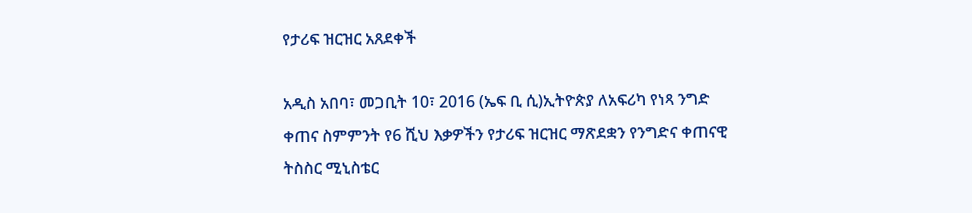የታሪፍ ዝርዝር አጸደቀች

አዲስ አበባ፣ መጋቢት 10፣ 2016 (ኤፍ ቢ ሲ)ኢትዮጵያ ለአፍሪካ የነጻ ንግድ ቀጠና ስምምንት የ6 ሺህ እቃዎችን የታሪፍ ዝርዝር ማጽደቋን የንግድና ቀጠናዊ ትስስር ሚኒስቴር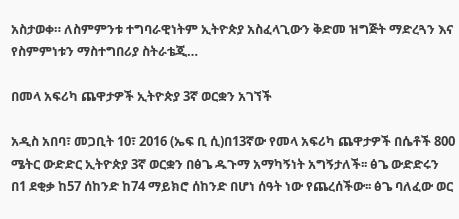አስታወቀ። ለስምምንቱ ተግባራዊነትም ኢትዮጵያ አስፈላጊውን ቅድመ ዝግጅት ማድረጓን እና የስምምነቱን ማስተግበሪያ ስትራቴጂ…

በመላ አፍሪካ ጨዋታዎች ኢትዮጵያ 3ኛ ወርቋን አገኘች

አዲስ አበባ፣ መጋቢት 10፣ 2016 (ኤፍ ቢ ሲ)በ13ኛው የመላ አፍሪካ ጨዋታዎች በሴቶች 800 ሜትር ውድድር ኢትዮጵያ 3ኛ ወርቋን በፅጌ ዱጉማ አማካኝነት አግኝታለች፡፡ ፅጌ ውድድሩን በ1 ደቂቃ ከ57 ሰከንድ ከ74 ማይክሮ ሰከንድ በሆነ ሰዓት ነው የጨረሰችው፡፡ ፅጌ ባለፈው ወር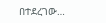በተደረገው…